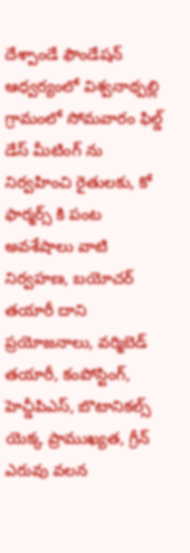దేశ్పాండే ఫౌండేషన్ ఆధ్వర్యంలో విశ్వనాథ్పల్లి గ్రామంలో సోమవారం ఫిల్డ్ డేస్ మీటింగ్ ను నిర్వహించి రైతులకు, కో ఫార్మర్స్ కి పంట అవశేషాలు వాటి నిర్వహణ, బయోచర్ తయారీ దాని ప్రయోజనాలు, వర్మిబెడ్ తయారీ, కంపోస్టింగ్, హెచ్డీపిఎస్, బొటానికల్స్ యెక్క ప్రాముఖ్యత, గ్రీన్ ఎరువు వలన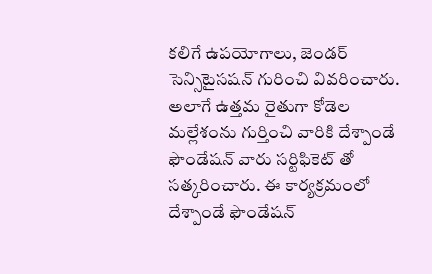కలిగే ఉపయోగాలు, జెండర్ సెన్సిటైసషన్ గురించి వివరించారు. అలాగే ఉత్తమ రైతుగా కోడెల మల్లేశంను గుర్తించి వారికి దేశ్పాండే ఫౌండేషన్ వారు సర్టిఫికెట్ తో సత్కరించారు. ఈ కార్యక్రమంలో దేశ్పాండే ఫౌండేషన్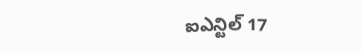ఐఎన్టిల్ 17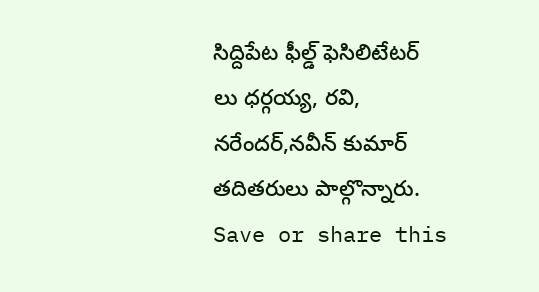సిద్దిపేట ఫీల్డ్ ఫెసిలిటేటర్ లు ధర్గయ్య, రవి, నరేందర్,నవీన్ కుమార్ తదితరులు పాల్గొన్నారు.
Save or share this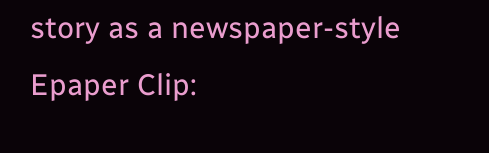story as a newspaper-style Epaper Clip: